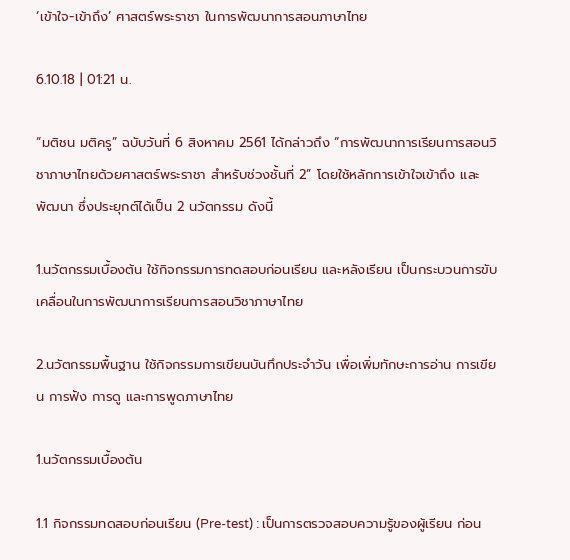‘เข้าใจ-เข้าถึง’ ศาสตร์พระราชา ในการพัฒนาการสอนภาษาไทย

6.10.18 | 01:21 น.

“มติชน มติครู” ฉบับวันที่ 6 สิงหาคม 2561 ได้กล่าวถึง “การพัฒนาการเรียนการสอนวิชาภาษาไทยด้วยศาสตร์พระราชา สำหรับช่วงชั้นที่ 2” โดยใช้หลักการเข้าใจเข้าถึง และพัฒนา ซึ่งประยุกต์ได้เป็น 2 นวัตกรรม ดังนี้

1.นวัตกรรมเบื้องต้น ใช้กิจกรรมการทดสอบก่อนเรียน และหลังเรียน เป็นกระบวนการขับเคลื่อนในการพัฒนาการเรียนการสอนวิชาภาษาไทย

2.นวัตกรรมพื้นฐาน ใช้กิจกรรมการเขียนบันทึกประจำวัน เพื่อเพิ่มทักษะการอ่าน การเขียน การฟัง การดู และการพูดภาษาไทย

1.นวัตกรรมเบื้องต้น

1.1 กิจกรรมทดสอบก่อนเรียน (Pre-test) : เป็นการตรวจสอบความรู้ของผู้เรียน ก่อน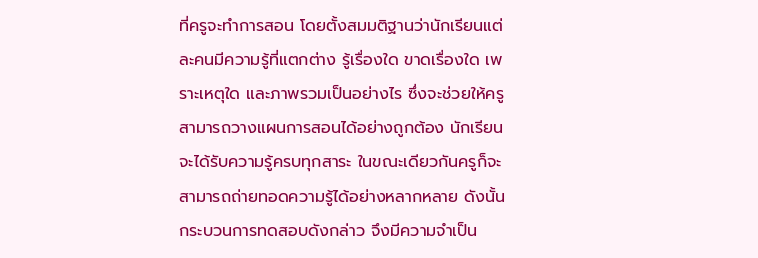ที่ครูจะทำการสอน โดยตั้งสมมติฐานว่านักเรียนแต่ละคนมีความรู้ที่แตกต่าง รู้เรื่องใด ขาดเรื่องใด เพราะเหตุใด และภาพรวมเป็นอย่างไร ซึ่งจะช่วยให้ครูสามารถวางแผนการสอนได้อย่างถูกต้อง นักเรียนจะได้รับความรู้ครบทุกสาระ ในขณะเดียวกันครูก็จะสามารถถ่ายทอดความรู้ได้อย่างหลากหลาย ดังนั้น กระบวนการทดสอบดังกล่าว จึงมีความจำเป็น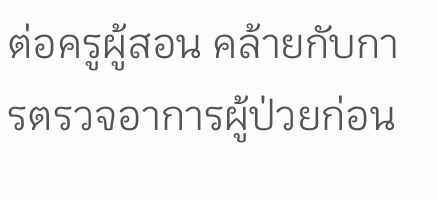ต่อครูผู้สอน คล้ายกับการตรวจอาการผู้ป่วยก่อน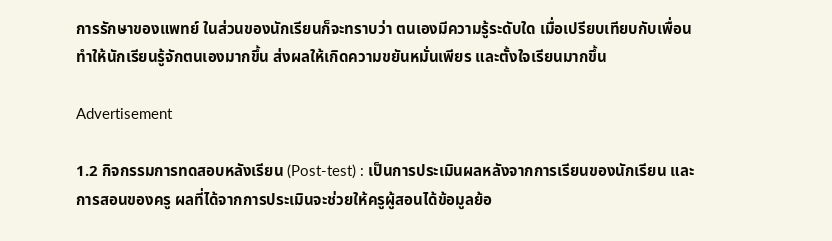การรักษาของแพทย์ ในส่วนของนักเรียนก็จะทราบว่า ตนเองมีความรู้ระดับใด เมื่อเปรียบเทียบกับเพื่อน ทำให้นักเรียนรู้จักตนเองมากขึ้น ส่งผลให้เกิดความขยันหมั่นเพียร และตั้งใจเรียนมากขึ้น

Advertisement

1.2 กิจกรรมการทดสอบหลังเรียน (Post-test) : เป็นการประเมินผลหลังจากการเรียนของนักเรียน และการสอนของครู ผลที่ได้จากการประเมินจะช่วยให้ครูผู้สอนได้ข้อมูลย้อ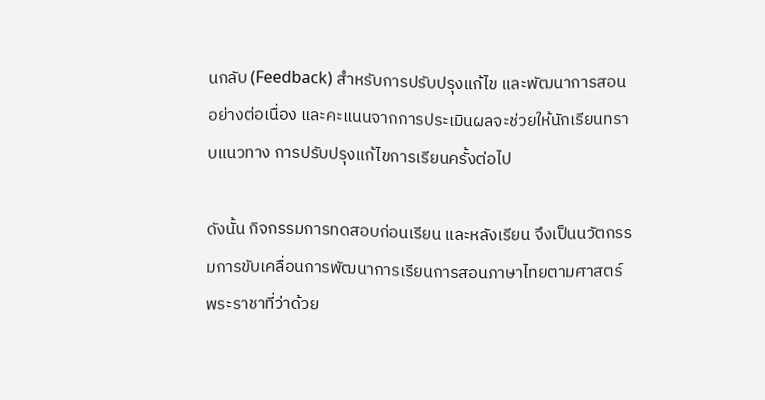นกลับ (Feedback) สำหรับการปรับปรุงแก้ไข และพัฒนาการสอนอย่างต่อเนื่อง และคะแนนจากการประเมินผลจะช่วยให้นักเรียนทราบแนวทาง การปรับปรุงแก้ไขการเรียนครั้งต่อไป

ดังนั้น กิจกรรมการทดสอบก่อนเรียน และหลังเรียน จึงเป็นนวัตกรรมการขับเคลื่อนการพัฒนาการเรียนการสอนภาษาไทยตามศาสตร์พระราชาที่ว่าด้วย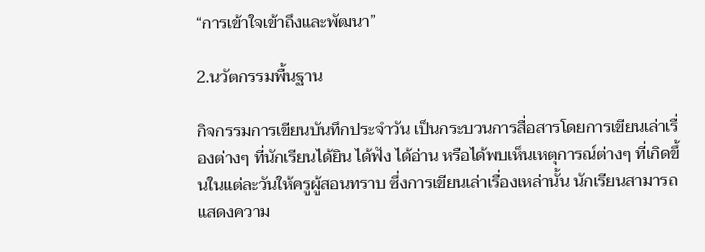“การเข้าใจเข้าถึงและพัฒนา”

2.นวัตกรรมพื้นฐาน

กิจกรรมการเขียนบันทึกประจำวัน เป็นกระบวนการสื่อสารโดยการเขียนเล่าเรื่องต่างๆ ที่นักเรียนได้ยิน ได้ฟัง ได้อ่าน หรือได้พบเห็นเหตุการณ์ต่างๆ ที่เกิดขึ้นในแต่ละวันให้ครูผู้สอนทราบ ซึ่งการเขียนเล่าเรื่องเหล่านั้น นักเรียนสามารถแสดงความ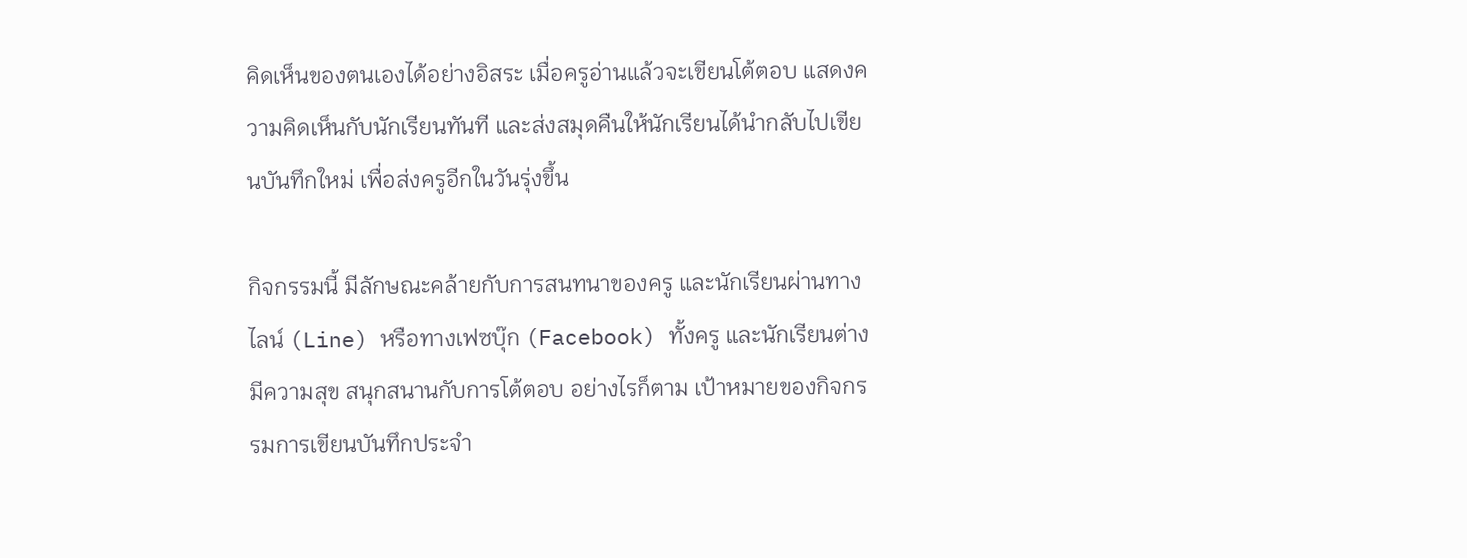คิดเห็นของตนเองได้อย่างอิสระ เมื่อครูอ่านแล้วจะเขียนโต้ตอบ แสดงความคิดเห็นกับนักเรียนทันที และส่งสมุดคืนให้นักเรียนได้นำกลับไปเขียนบันทึกใหม่ เพื่อส่งครูอีกในวันรุ่งขึ้น

กิจกรรมนี้ มีลักษณะคล้ายกับการสนทนาของครู และนักเรียนผ่านทางไลน์ (Line) หรือทางเฟซบุ๊ก (Facebook) ทั้งครู และนักเรียนต่างมีความสุข สนุกสนานกับการโต้ตอบ อย่างไรก็ตาม เป้าหมายของกิจกรรมการเขียนบันทึกประจำ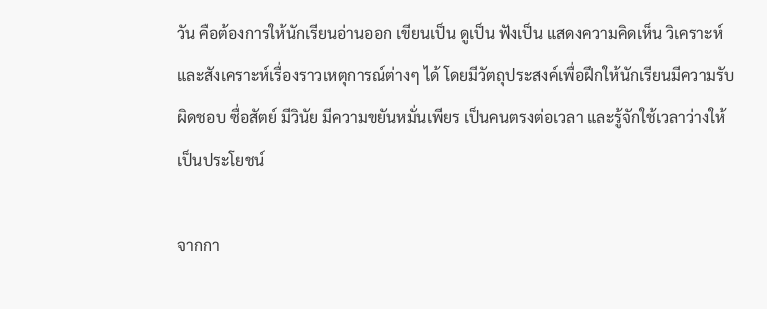วัน คือต้องการให้นักเรียนอ่านออก เขียนเป็น ดูเป็น ฟังเป็น แสดงความคิดเห็น วิเคราะห์ และสังเคราะห์เรื่องราวเหตุการณ์ต่างๆ ได้ โดยมีวัตถุประสงค์เพื่อฝึกให้นักเรียนมีความรับผิดชอบ ซื่อสัตย์ มีวินัย มีความขยันหมั่นเพียร เป็นคนตรงต่อเวลา และรู้จักใช้เวลาว่างให้เป็นประโยชน์

จากกา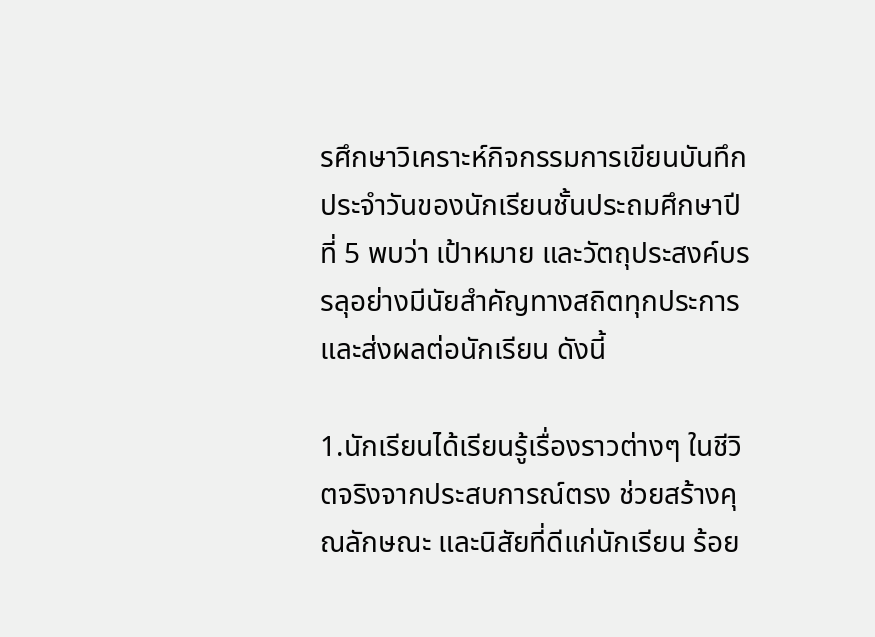รศึกษาวิเคราะห์กิจกรรมการเขียนบันทึกประจำวันของนักเรียนชั้นประถมศึกษาปีที่ 5 พบว่า เป้าหมาย และวัตถุประสงค์บรรลุอย่างมีนัยสำคัญทางสถิตทุกประการ และส่งผลต่อนักเรียน ดังนี้

1.นักเรียนได้เรียนรู้เรื่องราวต่างๆ ในชีวิตจริงจากประสบการณ์ตรง ช่วยสร้างคุณลักษณะ และนิสัยที่ดีแก่นักเรียน ร้อย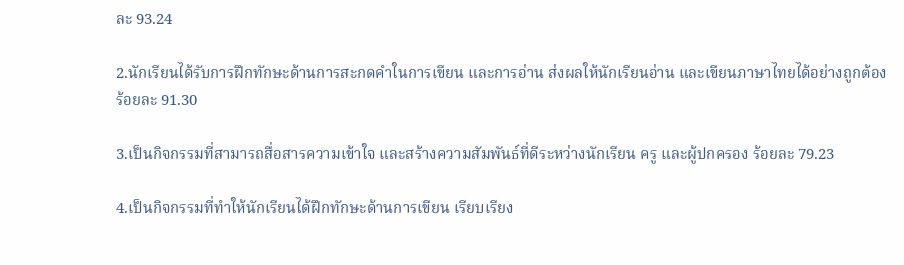ละ 93.24

2.นักเรียนได้รับการฝึกทักษะด้านการสะกดคำในการเขียน และการอ่าน ส่งผลให้นักเรียนอ่าน และเขียนภาษาไทยได้อย่างถูกต้อง ร้อยละ 91.30

3.เป็นกิจกรรมที่สามารถสื่อสารความเข้าใจ และสร้างความสัมพันธ์ที่ดีระหว่างนักเรียน ครู และผู้ปกครอง ร้อยละ 79.23

4.เป็นกิจกรรมที่ทำให้นักเรียนได้ฝึกทักษะด้านการเขียน เรียบเรียง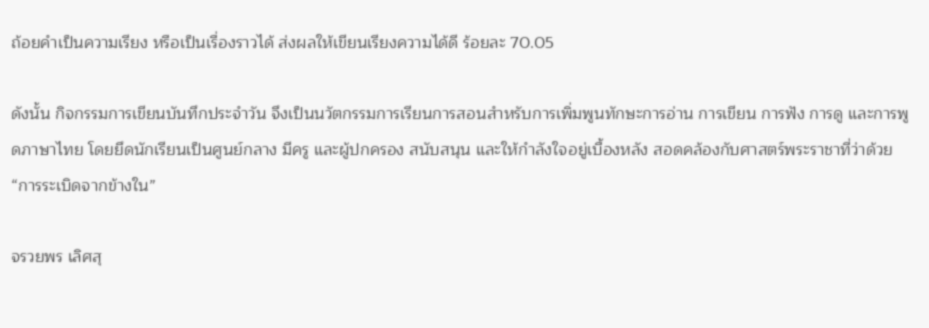ถ้อยคำเป็นความเรียง หรือเป็นเรื่องราวได้ ส่งผลให้เขียนเรียงความได้ดี ร้อยละ 70.05

ดังนั้น กิจกรรมการเขียนบันทึกประจำวัน จึงเป็นนวัตกรรมการเรียนการสอนสำหรับการเพิ่มพูนทักษะการอ่าน การเขียน การฟัง การดู และการพูดภาษาไทย โดยยึดนักเรียนเป็นศูนย์กลาง มีครู และผู้ปกครอง สนับสนุน และให้กำลังใจอยู่เบื้องหลัง สอดคล้องกับศาสตร์พระราชาที่ว่าด้วย “การระเบิดจากข้างใน”

จรวยพร เลิศสุ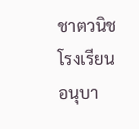ชาตวนิช
โรงเรียนอนุบา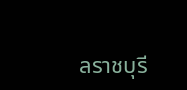ลราชบุรี